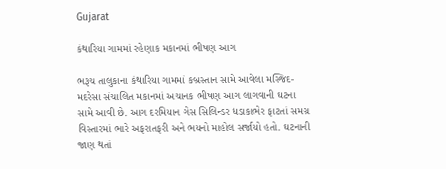Gujarat

કંથારિયા ગામમાં રહેણાક મકાનમાં ભીષણ આગ

ભરૂચ તાલુકાના કંથારિયા ગામમાં કબ્રસ્તાન સામે આવેલા મસ્જિદ-મદરેસા સંચાલિત મકાનમાં અચાનક ભીષણ આગ લાગવાની ઘટના સામે આવી છે. આગ દરમિયાન ગેસ સિલિન્ડર ધડાકાભેર ફાટતાં સમગ્ર વિસ્તારમાં ભારે અફરાતફરી અને ભયનો માહોલ સર્જાયો હતો. ઘટનાની જાણ થતાં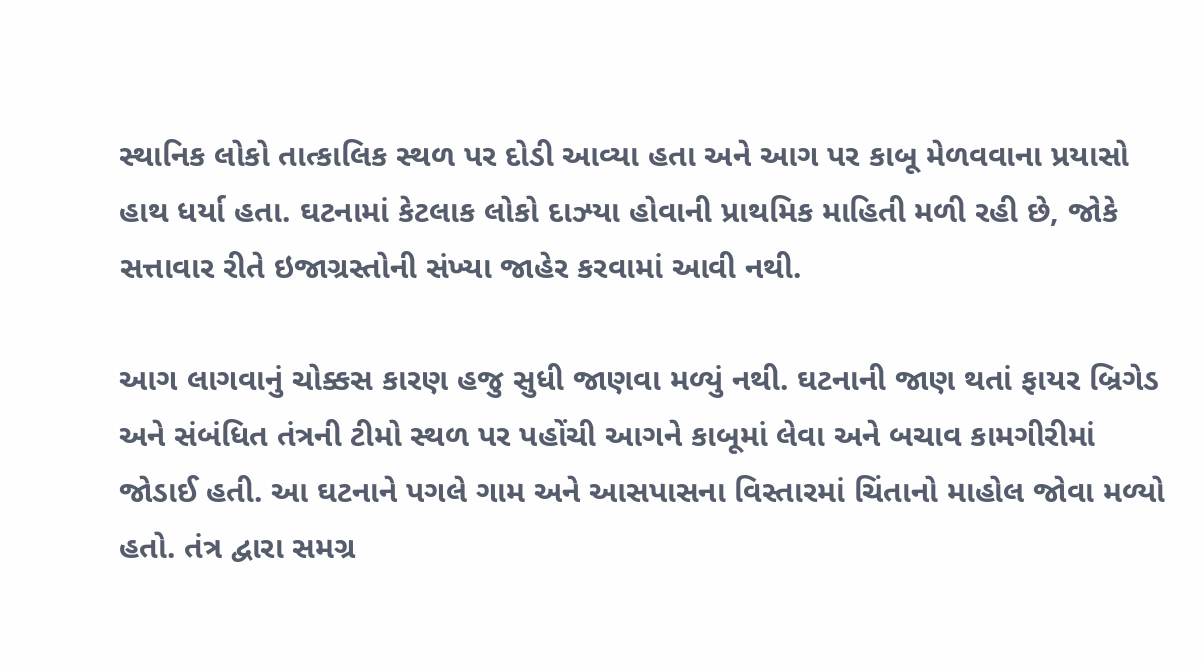સ્થાનિક લોકો તાત્કાલિક સ્થળ પર દોડી આવ્યા હતા અને આગ પર કાબૂ મેળવવાના પ્રયાસો હાથ ધર્યા હતા. ઘટનામાં કેટલાક લોકો દાઝ્યા હોવાની પ્રાથમિક માહિતી મળી રહી છે, જોકે સત્તાવાર રીતે ઇજાગ્રસ્તોની સંખ્યા જાહેર કરવામાં આવી નથી.

આગ લાગવાનું ચોક્કસ કારણ હજુ સુધી જાણવા મળ્યું નથી. ઘટનાની જાણ થતાં ફાયર બ્રિગેડ અને સંબંધિત તંત્રની ટીમો સ્થળ પર પહોંચી આગને કાબૂમાં લેવા અને બચાવ કામગીરીમાં જોડાઈ હતી. આ ઘટનાને પગલે ગામ અને આસપાસના વિસ્તારમાં ચિંતાનો માહોલ જોવા મળ્યો હતો. તંત્ર દ્વારા સમગ્ર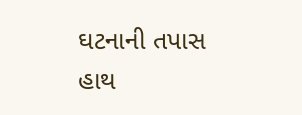ઘટનાની તપાસ હાથ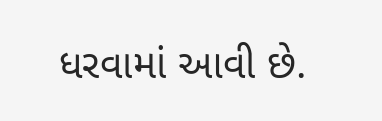ધરવામાં આવી છે.